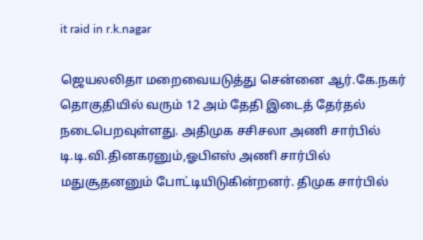it raid in r.k.nagar

ஜெயலலிதா மறைவையடுத்து சென்னை ஆர்.கே.நகர் தொகுதியில் வரும் 12 அம் தேதி இடைத் தேர்தல் நடைபெறவுள்ளது. அதிமுக சசிசலா அணி சார்பில் டி.டி.வி.தினகரனும்,ஓபிஎஸ் அணி சார்பில் மதுசூதனனும் போட்டியிடுகின்றனர். திமுக சார்பில்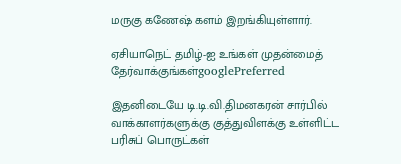மருகு கணேஷ் களம் இறங்கியுள்ளார்.

ஏசியாநெட் தமிழ்-ஐ உங்கள் முதன்மைத் தேர்வாக்குங்கள்googlePreferred

இதனிடையே டி.டி.வி.திமனகரன் சார்பில் வாக்காளர்களுக்கு குத்துவிளக்கு உள்ளிட்ட பரிசுப் பொருட்கள்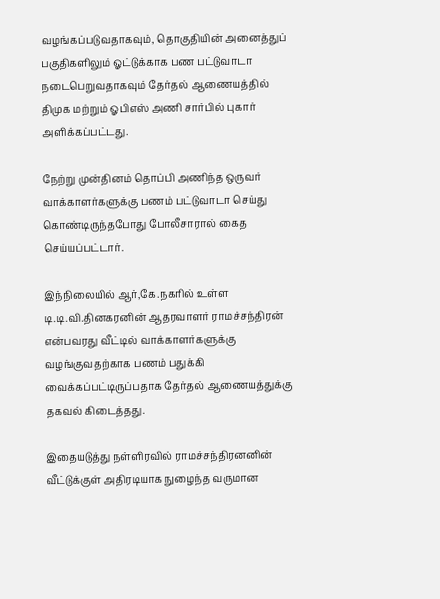வழங்கப்படுவதாகவும், தொகுதியின் அனைத்துப் பகுதிகளிலும் ஓட்டுக்காக பண பட்டுவாடா நடைபெறுவதாகவும் தேர்தல் ஆணையத்தில் திமுக மற்றும் ஓபிஎஸ் அணி சார்பில் புகார் அளிக்கப்பட்டது.

நேற்று முன்தினம் தொப்பி அணிந்த ஒருவர் வாக்காளர்களுக்கு பணம் பட்டுவாடா செய்து கொண்டிருந்தபோது போலீசாரால் கைத செய்யப்பட்டார்.

இந்நிலையில் ஆர்,கே.நகரில் உள்ள டி.டி.வி.தினகரனின் ஆதரவாளர் ராமச்சந்திரன் என்பவரது வீட்டில் வாக்காளர்களுக்கு வழங்குவதற்காக பணம் பதுக்கி வைக்கப்பட்டிருப்பதாக தேர்தல் ஆணையத்துக்கு தகவல் கிடைத்தது.

இதையடுத்து நள்ளிரவில் ராமச்சந்திரனனின் வீட்டுக்குள் அதிரடியாக நுழைந்த வருமான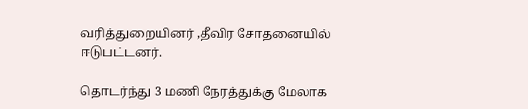வரித்துறையினர் ,தீவிர சோதனையில் ஈடுபட்டனர்.

தொடர்ந்து 3 மணி நேரத்துக்கு மேலாக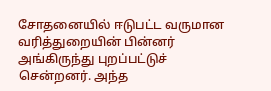சோதனையில் ஈடுபட்ட வருமான வரித்துறையின் பின்னர் அங்கிருந்து புறப்பட்டுச் சென்றனர். அந்த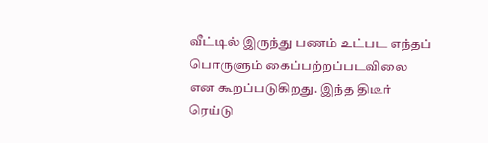வீட்டில் இருந்து பணம் உட்பட எந்தப் பொருளும் கைப்பற்றப்படவிலை என கூறப்படுகிறது. இந்த திடீர் ரெய்டு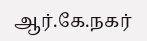ஆர்.கே.நகர்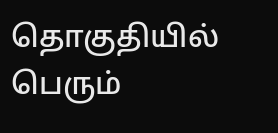தொகுதியில் பெரும்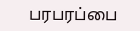பரபரப்பை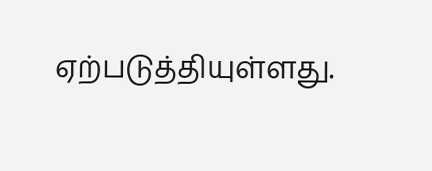ஏற்படுத்தியுள்ளது.